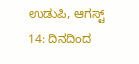ಉಡುಪಿ, ಆಗಸ್ಟ್ 14: ದಿನದಿಂದ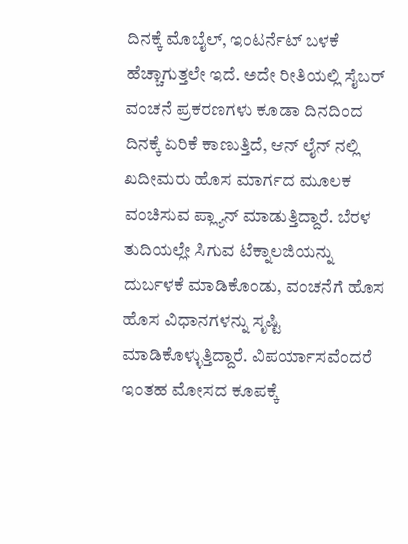ದಿನಕ್ಕೆ ಮೊಬೈಲ್, ಇಂಟರ್ನೆಟ್ ಬಳಕೆ ಹೆಚ್ಚಾಗುತ್ತಲೇ ಇದೆ. ಅದೇ ರೀತಿಯಲ್ಲಿ ಸೈಬರ್ ವಂಚನೆ ಪ್ರಕರಣಗಳು ಕೂಡಾ ದಿನದಿಂದ ದಿನಕ್ಕೆ ಏರಿಕೆ ಕಾಣುತ್ತಿದೆ, ಆನ್ ಲೈನ್ ನಲ್ಲಿ ಖದೀಮರು ಹೊಸ ಮಾರ್ಗದ ಮೂಲಕ ವಂಚಿಸುವ ಪ್ಲ್ಯಾನ್ ಮಾಡುತ್ತಿದ್ದಾರೆ. ಬೆರಳ ತುದಿಯಲ್ಲೇ ಸಿಗುವ ಟೆಕ್ನಾಲಜಿಯನ್ನು ದುರ್ಬಳಕೆ ಮಾಡಿಕೊಂಡು, ವಂಚನೆಗೆ ಹೊಸ ಹೊಸ ವಿಧಾನಗಳನ್ನು ಸೃಷ್ಟಿ ಮಾಡಿಕೊಳ್ಳುತ್ತಿದ್ದಾರೆ. ವಿಪರ್ಯಾಸವೆಂದರೆ ಇಂತಹ ಮೋಸದ ಕೂಪಕ್ಕೆ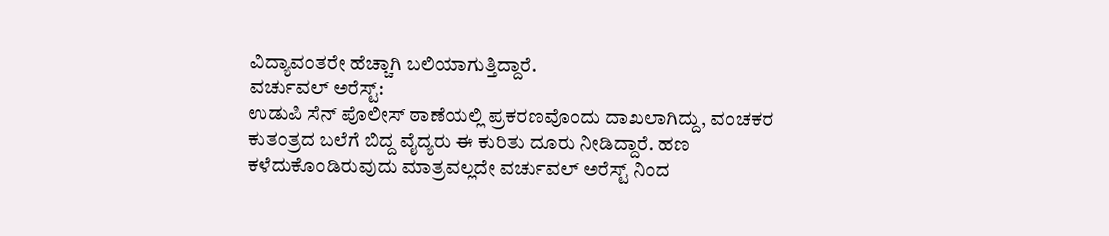ವಿದ್ಯಾವಂತರೇ ಹೆಚ್ಚಾಗಿ ಬಲಿಯಾಗುತ್ತಿದ್ದಾರೆ.
ವರ್ಚುವಲ್ ಅರೆಸ್ಟ್:
ಉಡುಪಿ ಸೆನ್ ಪೊಲೀಸ್ ಠಾಣೆಯಲ್ಲಿ ಪ್ರಕರಣವೊಂದು ದಾಖಲಾಗಿದ್ದು, ವಂಚಕರ ಕುತಂತ್ರದ ಬಲೆಗೆ ಬಿದ್ದ ವೈದ್ಯರು ಈ ಕುರಿತು ದೂರು ನೀಡಿದ್ದಾರೆ. ಹಣ ಕಳೆದುಕೊಂಡಿರುವುದು ಮಾತ್ರವಲ್ಲದೇ ವರ್ಚುವಲ್ ಅರೆಸ್ಟ್ ನಿಂದ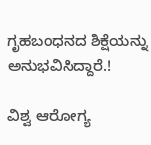ಗೃಹಬಂಧನದ ಶಿಕ್ಷೆಯನ್ನು ಅನುಭವಿಸಿದ್ದಾರೆ.!

ವಿಶ್ವ ಆರೋಗ್ಯ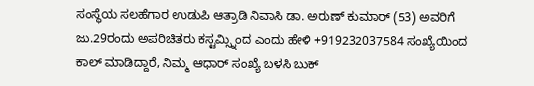ಸಂಸ್ಥೆಯ ಸಲಹೆಗಾರ ಉಡುಪಿ ಆತ್ರಾಡಿ ನಿವಾಸಿ ಡಾ. ಅರುಣ್ ಕುಮಾರ್ (53) ಅವರಿಗೆ ಜು.29ರಂದು ಅಪರಿಚಿತರು ಕಸ್ಟಮ್ಸ್ನಿಂದ ಎಂದು ಹೇಳಿ +919232037584 ಸಂಖ್ಯೆಯಿಂದ ಕಾಲ್ ಮಾಡಿದ್ದಾರೆ, ನಿಮ್ಮ ಆಧಾರ್ ಸಂಖ್ಯೆ ಬಳಸಿ ಬುಕ್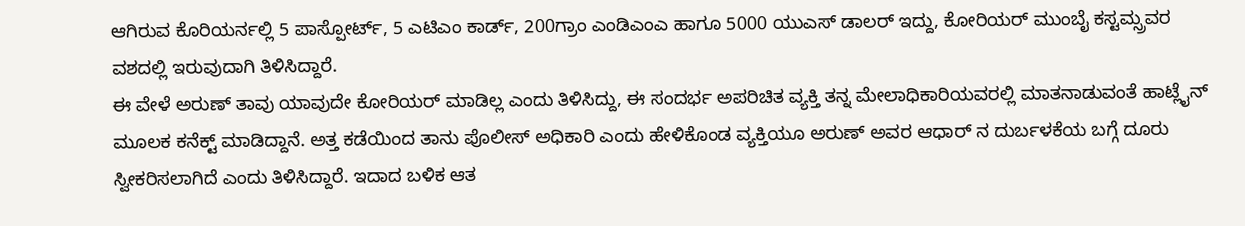ಆಗಿರುವ ಕೊರಿಯರ್ನಲ್ಲಿ 5 ಪಾಸ್ಪೋರ್ಟ್, 5 ಎಟಿಎಂ ಕಾರ್ಡ್, 200ಗ್ರಾಂ ಎಂಡಿಎಂಎ ಹಾಗೂ 5000 ಯುಎಸ್ ಡಾಲರ್ ಇದ್ದು, ಕೋರಿಯರ್ ಮುಂಬೈ ಕಸ್ಟಮ್ಸ್ರವರ ವಶದಲ್ಲಿ ಇರುವುದಾಗಿ ತಿಳಿಸಿದ್ದಾರೆ.
ಈ ವೇಳೆ ಅರುಣ್ ತಾವು ಯಾವುದೇ ಕೋರಿಯರ್ ಮಾಡಿಲ್ಲ ಎಂದು ತಿಳಿಸಿದ್ದು, ಈ ಸಂದರ್ಭ ಅಪರಿಚಿತ ವ್ಯಕ್ತಿ ತನ್ನ ಮೇಲಾಧಿಕಾರಿಯವರಲ್ಲಿ ಮಾತನಾಡುವಂತೆ ಹಾಟ್ಲೈನ್ ಮೂಲಕ ಕನೆಕ್ಟ್ ಮಾಡಿದ್ದಾನೆ. ಅತ್ತ ಕಡೆಯಿಂದ ತಾನು ಪೊಲೀಸ್ ಅಧಿಕಾರಿ ಎಂದು ಹೇಳಿಕೊಂಡ ವ್ಯಕ್ತಿಯೂ ಅರುಣ್ ಅವರ ಆಧಾರ್ ನ ದುರ್ಬಳಕೆಯ ಬಗ್ಗೆ ದೂರು ಸ್ವೀಕರಿಸಲಾಗಿದೆ ಎಂದು ತಿಳಿಸಿದ್ದಾರೆ. ಇದಾದ ಬಳಿಕ ಆತ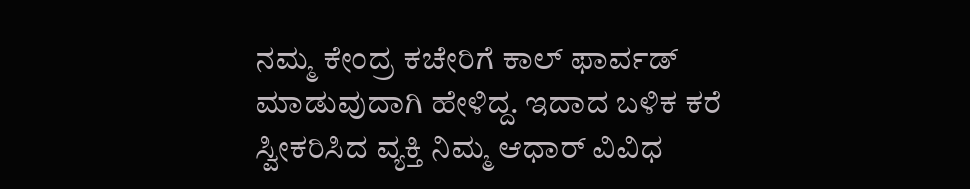ನಮ್ಮ ಕೇಂದ್ರ ಕಚೇರಿಗೆ ಕಾಲ್ ಫಾರ್ವಡ್ ಮಾಡುವುದಾಗಿ ಹೇಳಿದ್ದ. ಇದಾದ ಬಳಿಕ ಕರೆ ಸ್ವೀಕರಿಸಿದ ವ್ಯಕ್ತಿ ನಿಮ್ಮ ಆಧಾರ್ ವಿವಿಧ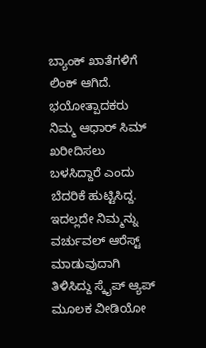ಬ್ಯಾಂಕ್ ಖಾತೆಗಳಿಗೆ ಲಿಂಕ್ ಆಗಿದೆ. ಭಯೋತ್ಪಾದಕರು ನಿಮ್ಮ ಆಧಾರ್ ಸಿಮ್ ಖರೀದಿಸಲು ಬಳಸಿದ್ದಾರೆ ಎಂದು ಬೆದರಿಕೆ ಹುಟ್ಟಿಸಿದ್ದ. ಇದಲ್ಲದೇ ನಿಮ್ಮನ್ನು ವರ್ಚುವಲ್ ಆರೆಸ್ಟ್ ಮಾಡುವುದಾಗಿ ತಿಳಿಸಿದ್ದು ಸ್ಕೈಪ್ ಆ್ಯಪ್ ಮೂಲಕ ವೀಡಿಯೋ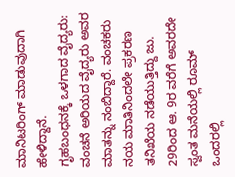ಮಾನಿಟರಿಂಗ್ ಮಾಡುವುದಾಗಿ ಹೇಳಿದ್ದಾನೆ.
ಗೃಹಬಂಧನಕ್ಕೆ ಒಳಗಾದ ವೈದ್ಯರು:
ವಂಚನೆ ಅರಿಯದ ವೈದ್ಯರು ಅವರ ಮಾತನ್ನು ನಂಬಿದ್ದಾರೆ. ವಂಚಕರು ನಯ ಮಾತಿನಿಂದಲೇ ಪ್ರಕರಣ ತನಿಖೆಯ ನಡೆಯುತ್ತಿದ್ದು ಜು. 29ರಿಂದ ಆ. 9ರ ವರೆಗೆ ಅವರದೇ ಸ್ವಂತ ಮನೆಯಲ್ಲಿ ರೂಮ್ ಒಂದರಲ್ಲಿ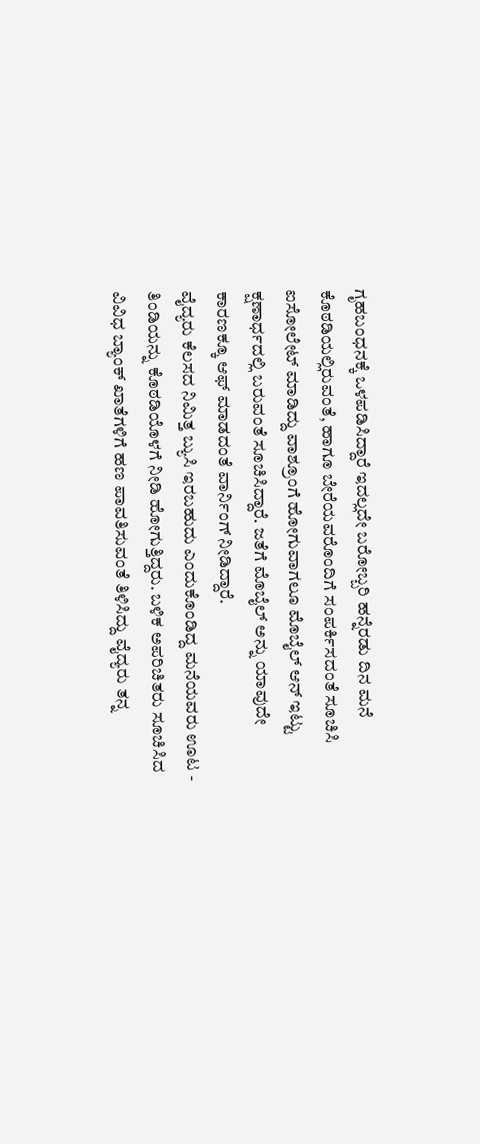ಗೃಹಬಂಧನಕ್ಕೆ ಒಳಪಡಿಸಿದ್ದಾರೆ ಇದಲ್ಲದೇ ಬರೋಬ್ಬರಿ ಹನ್ನೆರಡು ದಿನ ಮನೆ ಕೊಠಡಿಯಲ್ಲಿರುವಂತೆ, ಹಾಗೂ ಬೇರೆಯವರೊಂದಿಗೆ ಸಂಪರ್ಕಿಸದಂತೆ ಸೂಚಿಸಿ ಐಸೋಲೇಟ್ ಮಾಡಿದ್ದು ವಾಶ್ರೂಂಗೆ ಹೋಗುವಾಗಲೂ ಮೊಬೈಲ್ ಆನ್ ಇಟ್ಟು ಕ್ಷಣಾರ್ಧದಲ್ಲಿ ಬರುವಂತೆ ಸೂಚಿಸಿದ್ದಾರೆ. ಜತೆಗೆ ಮೊಬೈಲ್ ಅನ್ನು ಯಾವುದೇ ಕಾರಣಕ್ಕೂ ಆಫ್ ಮಾಡದಂತೆ ವಾರ್ನಿಂಗ್ ನೀಡಿದ್ದಾರೆ.
ವೈದ್ಯರು ಕೆಲಸದ ನಿಮಿತ್ತ ಬ್ಯುಸಿ ಇರಬಹುದು ಎಂದುಕೊಂಡಿದ್ದ ಮನೆಯವರು ಊಟ - ತಿಂಡಿಯನ್ನು ಕೊಠಡಿಯೊಳಗೆ ನೀಡಿ ಹೋಗುತ್ತಿದ್ದರು. ಬಳಿಕ ಅಪರಿಚಿತರು ಸೂಚಿಸಿದ ವಿವಿಧ ಬ್ಯಾಂಕ್ ಖಾತೆಗಳಿಗೆ ಹಣ ಪಾವತಿಸುವಂತೆ ತಿಳಿಸಿದ್ದು ವೈದ್ಯರು ತನ್ನ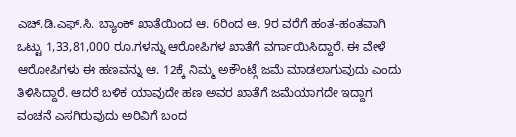ಎಚ್.ಡಿ.ಎಫ್.ಸಿ. ಬ್ಯಾಂಕ್ ಖಾತೆಯಿಂದ ಆ. 6ರಿಂದ ಆ. 9ರ ವರೆಗೆ ಹಂತ-ಹಂತವಾಗಿ ಒಟ್ಟು 1,33,81,000 ರೂ.ಗಳನ್ನು ಆರೋಪಿಗಳ ಖಾತೆಗೆ ವರ್ಗಾಯಿಸಿದ್ದಾರೆ. ಈ ವೇಳೆ ಆರೋಪಿಗಳು ಈ ಹಣವನ್ನು ಆ. 12ಕ್ಕೆ ನಿಮ್ಮ ಅಕೌಂಟ್ಗೆ ಜಮೆ ಮಾಡಲಾಗುವುದು ಎಂದು ತಿಳಿಸಿದ್ದಾರೆ. ಆದರೆ ಬಳಿಕ ಯಾವುದೇ ಹಣ ಅವರ ಖಾತೆಗೆ ಜಮೆಯಾಗದೇ ಇದ್ದಾಗ ವಂಚನೆ ಎಸಗಿರುವುದು ಅರಿವಿಗೆ ಬಂದ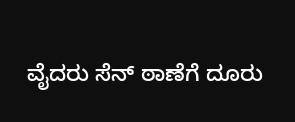ವೈದರು ಸೆನ್ ಠಾಣೆಗೆ ದೂರು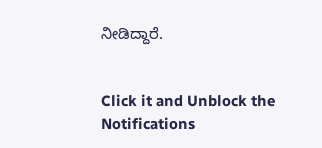ನೀಡಿದ್ದಾರೆ.


Click it and Unblock the Notifications